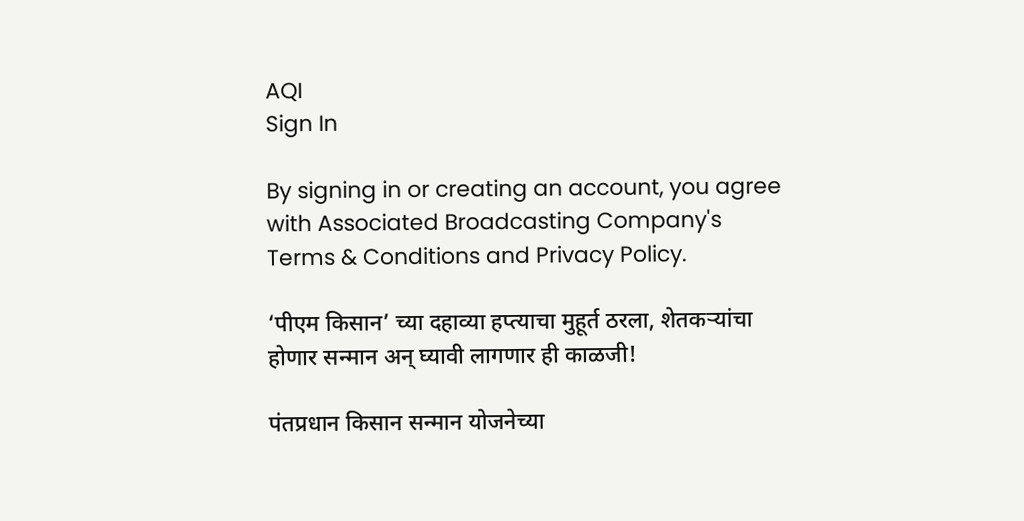AQI
Sign In

By signing in or creating an account, you agree with Associated Broadcasting Company's Terms & Conditions and Privacy Policy.

‘पीएम किसान’ च्या दहाव्या हप्त्याचा मुहूर्त ठरला, शेतकऱ्यांचा होणार सन्मान अन् घ्यावी लागणार ही काळजी!

पंतप्रधान किसान सन्मान योजनेच्या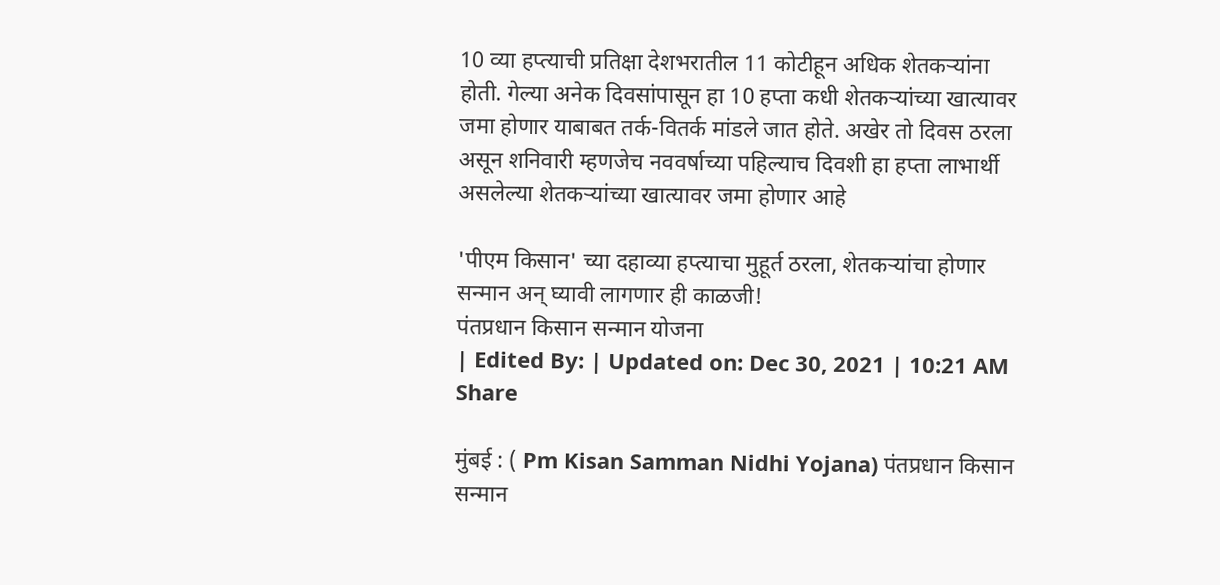10 व्या हप्त्याची प्रतिक्षा देशभरातील 11 कोटीहून अधिक शेतकऱ्यांना होती. गेल्या अनेक दिवसांपासून हा 10 हप्ता कधी शेतकऱ्यांच्या खात्यावर जमा होणार याबाबत तर्क-वितर्क मांडले जात होते. अखेर तो दिवस ठरला असून शनिवारी म्हणजेच नववर्षाच्या पहिल्याच दिवशी हा हप्ता लाभार्थी असलेल्या शेतकऱ्यांच्या खात्यावर जमा होणार आहे

'पीएम किसान' च्या दहाव्या हप्त्याचा मुहूर्त ठरला, शेतकऱ्यांचा होणार सन्मान अन् घ्यावी लागणार ही काळजी!
पंतप्रधान किसान सन्मान योजना
| Edited By: | Updated on: Dec 30, 2021 | 10:21 AM
Share

मुंबई : ( Pm Kisan Samman Nidhi Yojana) पंतप्रधान किसान सन्मान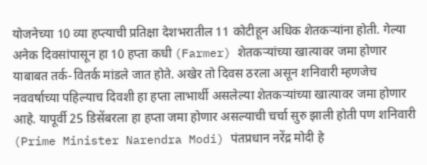योजनेच्या 10 व्या हप्त्याची प्रतिक्षा देशभरातील 11 कोटीहून अधिक शेतकऱ्यांना होती. गेल्या अनेक दिवसांपासून हा 10 हप्ता कधी (Farmer) शेतकऱ्यांच्या खात्यावर जमा होणार याबाबत तर्क-वितर्क मांडले जात होते. अखेर तो दिवस ठरला असून शनिवारी म्हणजेच नववर्षाच्या पहिल्याच दिवशी हा हप्ता लाभार्थी असलेल्या शेतकऱ्यांच्या खात्यावर जमा होणार आहे. यापूर्वी 25 डिसेंबरला हा हप्ता जमा होणार असल्याची चर्चा सुरु झाली होती पण शनिवारी (Prime Minister Narendra Modi) पंतप्रधान नरेंद्र मोदी हे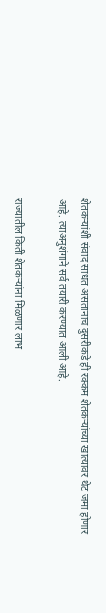शेतकऱ्यांशी संवाद साधत असतानाच दुसरीकडे ही रक्कम शेतकऱ्यांच्या खात्यावर थेट जमा होणार आहे. त्याअनुशंगाने सर्व तयारी करण्यात आली आहे.

राज्यातील किती शेतकऱ्यांना मिळणार लाभ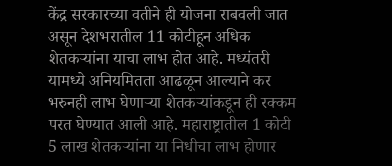केंद्र सरकारच्या वतीने ही योजना राबवली जात असून देशभरातील 11 कोटीहून अधिक शेतकऱ्यांना याचा लाभ होत आहे. मध्यंतरी यामध्ये अनियमितता आढळून आल्याने कर भरुनही लाभ घेणाऱ्या शेतकऱ्यांकडून ही रक्कम परत घेण्यात आली आहे. महाराष्ट्रातील 1 कोटी 5 लाख शेतकऱ्यांना या निधीचा लाभ होणार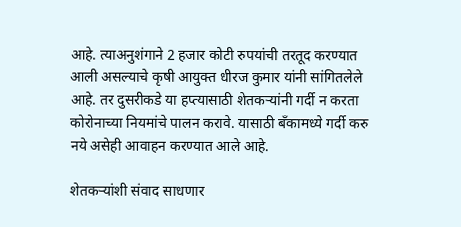आहे. त्याअनुशंगाने 2 हजार कोटी रुपयांची तरतूद करण्यात आली असल्याचे कृषी आयुक्त धीरज कुमार यांनी सांगितलेले आहे. तर दुसरीकडे या हप्त्यासाठी शेतकऱ्यांनी गर्दी न करता कोरोनाच्या नियमांचे पालन करावे. यासाठी बॅंकामध्ये गर्दी करु नये असेही आवाहन करण्यात आले आहे.

शेतकऱ्यांशी संवाद साधणार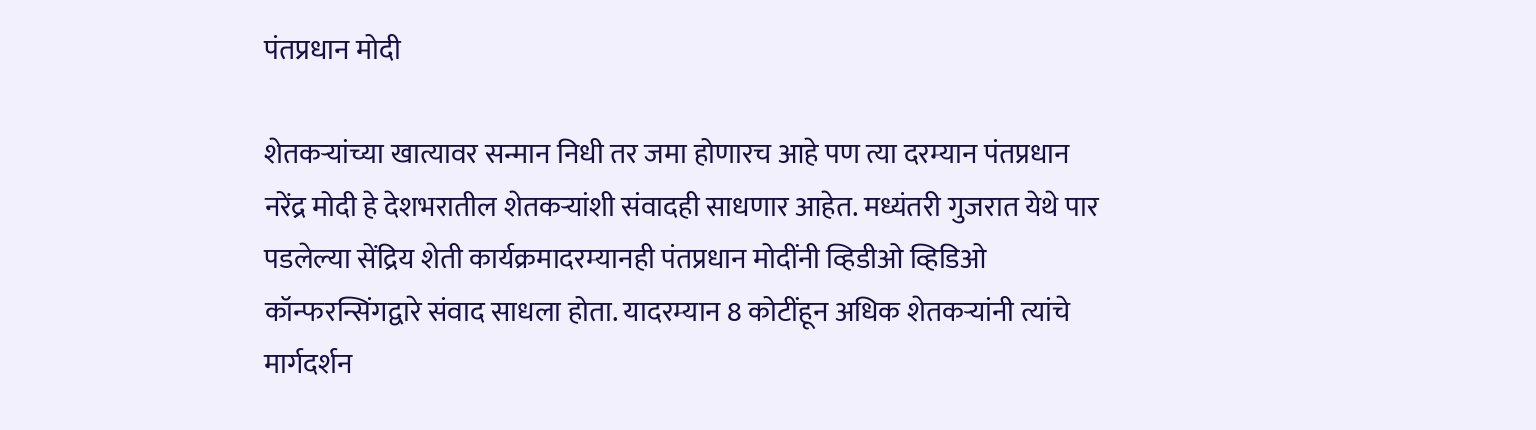पंतप्रधान मोदी

शेतकऱ्यांच्या खात्यावर सन्मान निधी तर जमा होणारच आहे पण त्या दरम्यान पंतप्रधान नरेंद्र मोदी हे देशभरातील शेतकऱ्यांशी संवादही साधणार आहेत. मध्यंतरी गुजरात येथे पार पडलेल्या सेंद्रिय शेती कार्यक्रमादरम्यानही पंतप्रधान मोदींनी व्हिडीओ व्हिडिओ कॉन्फरन्सिंगद्वारे संवाद साधला होता. यादरम्यान 8 कोटींहून अधिक शेतकऱ्यांनी त्यांचे मार्गदर्शन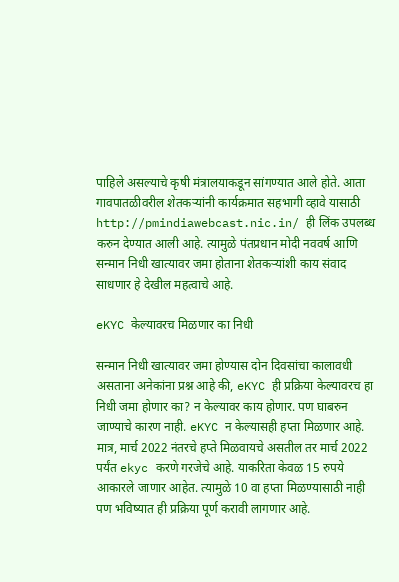पाहिले असल्याचे कृषी मंत्रालयाकडून सांगण्यात आले होते. आता गावपातळीवरील शेतकऱ्यांनी कार्यक्रमात सहभागी व्हावे यासाठी http://pmindiawebcast.nic.in/ ही लिंक उपलब्ध करुन देण्यात आली आहे. त्यामुळे पंतप्रधान मोदी नववर्ष आणि सन्मान निधी खात्यावर जमा होताना शेतकऱ्यांशी काय संवाद साधणार हे देखील महत्वाचे आहे.

eKYC केल्यावरच मिळणार का निधी

सन्मान निधी खात्यावर जमा होण्यास दोन दिवसांचा कालावधी असताना अनेकांना प्रश्न आहे की, eKYC ही प्रक्रिया केल्यावरच हा निधी जमा होणार का? न केल्यावर काय होणार. पण घाबरुन जाण्याचे कारण नाही. eKYC न केल्यासही हप्ता मिळणार आहे. मात्र, मार्च 2022 नंतरचे हप्ते मिळवायचे असतील तर मार्च 2022 पर्यंत ekyc करणे गरजेचे आहे. याकरिता केवळ 15 रुपये आकारले जाणार आहेत. त्यामुळे 10 वा हप्ता मिळण्यासाठी नाही पण भविष्यात ही प्रक्रिया पूर्ण करावी लागणार आहे.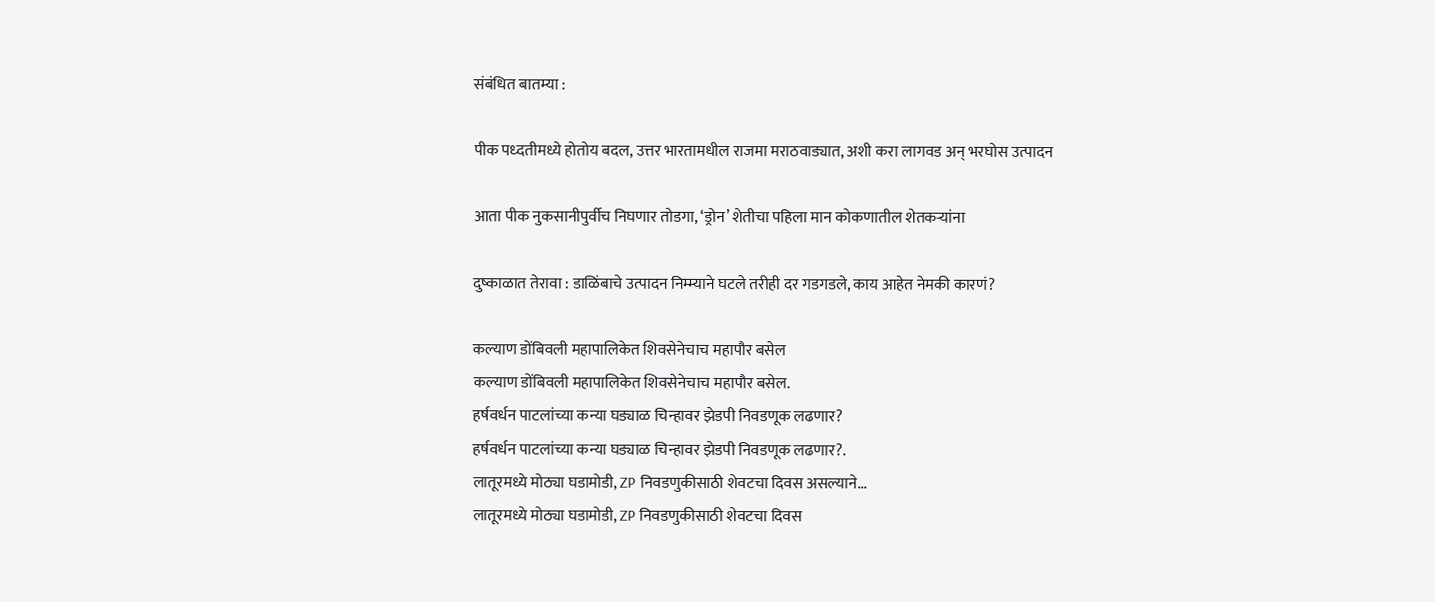संबंधित बातम्या :

पीक पध्दतीमध्ये होतोय बदल, उत्तर भारतामधील राजमा मराठवाड्यात, अशी करा लागवड अन् भरघोस उत्पादन

आता पीक नुकसानीपुर्वीच निघणार तोडगा, ‘ड्रोन’ शेतीचा पहिला मान कोकणातील शेतकऱ्यांना

दुष्काळात तेरावा : डाळिंबाचे उत्पादन निम्म्याने घटले तरीही दर गडगडले, काय आहेत नेमकी कारणं?

कल्याण डोंबिवली महापालिकेत शिवसेनेचाच महापौर बसेल
कल्याण डोंबिवली महापालिकेत शिवसेनेचाच महापौर बसेल.
हर्षवर्धन पाटलांच्या कन्या घड्याळ चिन्हावर झेडपी निवडणूक लढणार?
हर्षवर्धन पाटलांच्या कन्या घड्याळ चिन्हावर झेडपी निवडणूक लढणार?.
लातूरमध्ये मोठ्या घडामोडी, ZP निवडणुकीसाठी शेवटचा दिवस असल्याने...
लातूरमध्ये मोठ्या घडामोडी, ZP निवडणुकीसाठी शेवटचा दिवस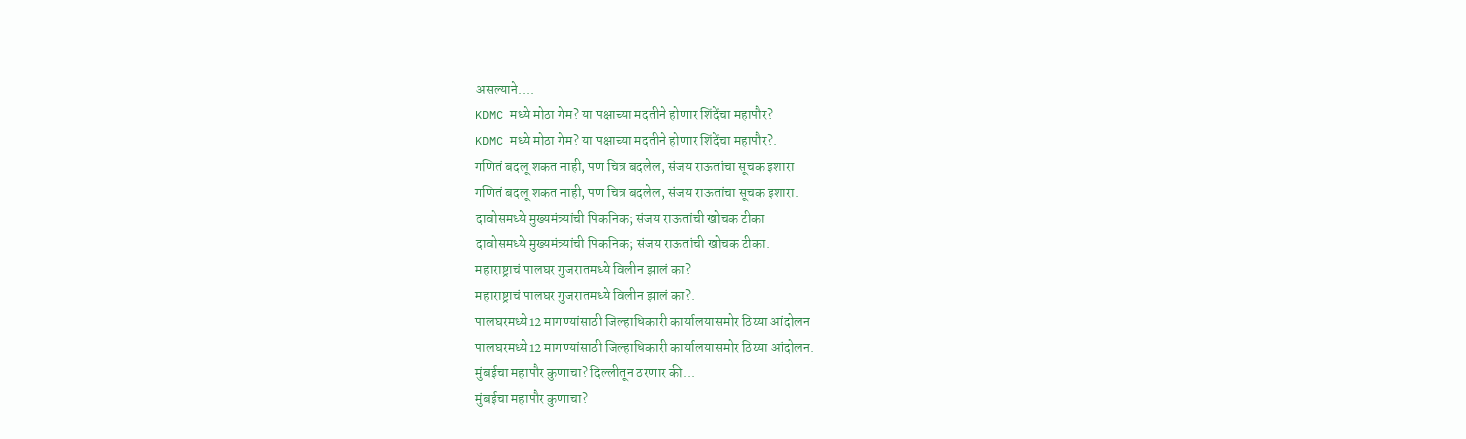असल्याने....
KDMC मध्ये मोठा गेम? या पक्षाच्या मदतीने होणार शिंदेंचा महापौर?
KDMC मध्ये मोठा गेम? या पक्षाच्या मदतीने होणार शिंदेंचा महापौर?.
गणितं बदलू शकत नाही, पण चित्र बदलेल, संजय राऊतांचा सूचक इशारा
गणितं बदलू शकत नाही, पण चित्र बदलेल, संजय राऊतांचा सूचक इशारा.
दावोसमध्ये मुख्यमंत्र्यांची पिकनिक; संजय राऊतांची खोचक टीका
दावोसमध्ये मुख्यमंत्र्यांची पिकनिक; संजय राऊतांची खोचक टीका.
महाराष्ट्राचं पालघर गुजरातमध्ये विलीन झालं का?
महाराष्ट्राचं पालघर गुजरातमध्ये विलीन झालं का?.
पालघरमध्ये12 मागण्यांसाठी जिल्हाधिकारी कार्यालयासमोर ठिय्या आंदोलन
पालघरमध्ये12 मागण्यांसाठी जिल्हाधिकारी कार्यालयासमोर ठिय्या आंदोलन.
मुंबईचा महापौर कुणाचा? दिल्लीतून ठरणार की...
मुंबईचा महापौर कुणाचा?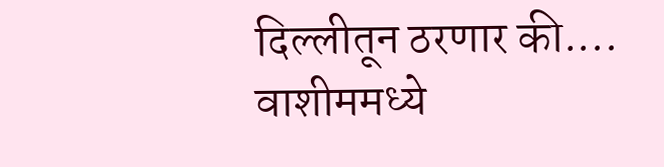दिल्लीतून ठरणार की....
वाशीममध्ये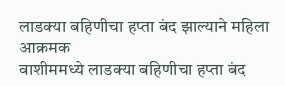लाडक्या बहिणीचा हप्ता बंद झाल्याने महिला आक्रमक
वाशीममध्ये लाडक्या बहिणीचा हप्ता बंद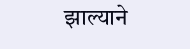झाल्याने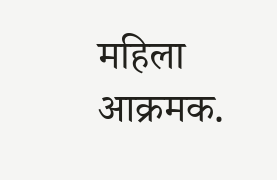महिला आक्रमक.